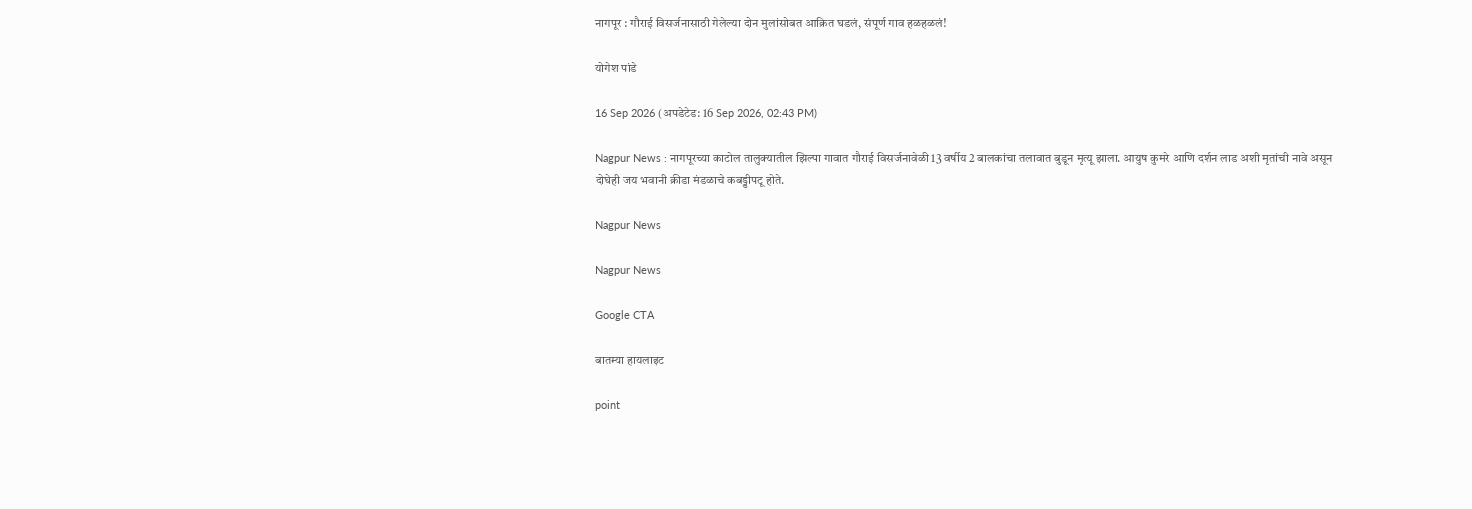नागपूर : गौराई विसर्जनासाठी गेलेल्या दोन मुलांसोबत आक्रित घडलं, संपूर्ण गाव हळहळलं!

योगेश पांडे

16 Sep 2026 (अपडेटेड: 16 Sep 2026, 02:43 PM)

Nagpur News : नागपूरच्या काटोल तालुक्यातील झिल्पा गावात गौराई विसर्जनावेळी 13 वर्षीय 2 बालकांचा तलावात बुडून मृत्यू झाला. आयुष कुमरे आणि दर्शन लाड अशी मृतांची नावे असून दोघेही जय भवानी क्रीडा मंडळाचे कबड्डीपटू होते.

Nagpur News

Nagpur News

Google CTA

बातम्या हायलाइट

point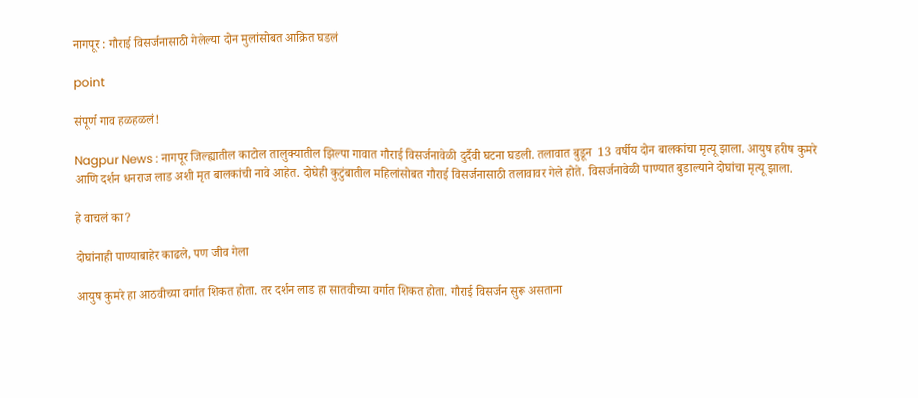नागपूर : गौराई विसर्जनासाठी गेलेल्या दोन मुलांसोबत आक्रित घडलं

point

संपूर्ण गाव हळहळलं!

Nagpur News : नागपूर जिल्ह्यातील काटोल तालुक्यातील झिल्पा गावात गौराई विसर्जनावेळी दुर्दैवी घटना घडली. तलावात बुडून  13 वर्षीय दोन बालकांचा मृत्यू झाला. आयुष हरीष कुमरे आणि दर्शन धनराज लाड अशी मृत बालकांची नावे आहेत. दोघेही कुटुंबातील महिलांसोबत गौराई विसर्जनासाठी तलावावर गेले होते. विसर्जनावेळी पाण्यात बुडाल्याने दोघांचा मृत्यू झाला.

हे वाचलं का?

दोघांनाही पाण्याबाहेर काढले, पण जीव गेला

आयुष कुमरे हा आठवीच्या वर्गात शिकत होता. तर दर्शन लाड हा सातवीच्या वर्गात शिकत होता. गौराई विसर्जन सुरू असताना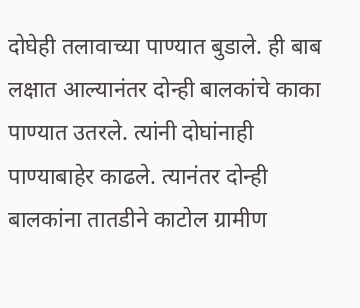दोघेही तलावाच्या पाण्यात बुडाले. ही बाब लक्षात आल्यानंतर दोन्ही बालकांचे काका पाण्यात उतरले. त्यांनी दोघांनाही पाण्याबाहेर काढले. त्यानंतर दोन्ही बालकांना तातडीने काटोल ग्रामीण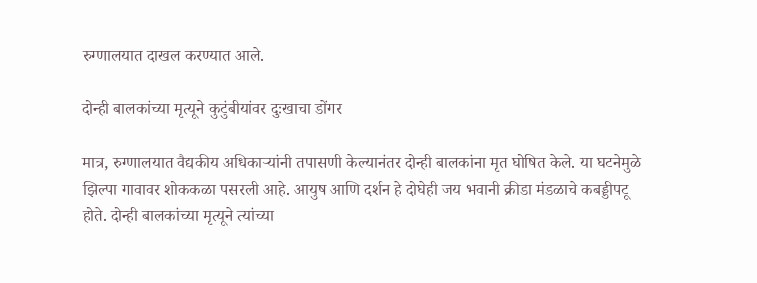रुग्णालयात दाखल करण्यात आले.

दोन्ही बालकांच्या मृत्यूने कुटुंबीयांवर दुःखाचा डोंगर

मात्र, रुग्णालयात वैद्यकीय अधिकाऱ्यांनी तपासणी केल्यानंतर दोन्ही बालकांना मृत घोषित केले. या घटनेमुळे झिल्पा गावावर शोककळा पसरली आहे. आयुष आणि दर्शन हे दोघेही जय भवानी क्रीडा मंडळाचे कबड्डीपटू होते. दोन्ही बालकांच्या मृत्यूने त्यांच्या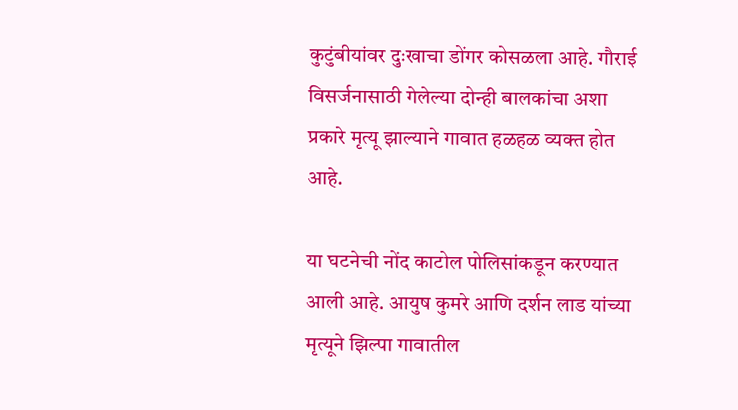कुटुंबीयांवर दुःखाचा डोंगर कोसळला आहे. गौराई विसर्जनासाठी गेलेल्या दोन्ही बालकांचा अशा प्रकारे मृत्यू झाल्याने गावात हळहळ व्यक्त होत आहे.

या घटनेची नोंद काटोल पोलिसांकडून करण्यात आली आहे. आयुष कुमरे आणि दर्शन लाड यांच्या मृत्यूने झिल्पा गावातील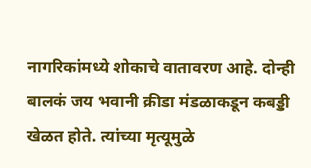नागरिकांमध्ये शोकाचे वातावरण आहे. दोन्ही बालकं जय भवानी क्रीडा मंडळाकडून कबड्डी खेळत होते. त्यांच्या मृत्यूमुळे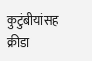कुटुंबीयांसह क्रीडा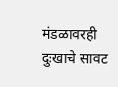मंडळावरही दुःखाचे सावट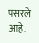पसरले आहे.